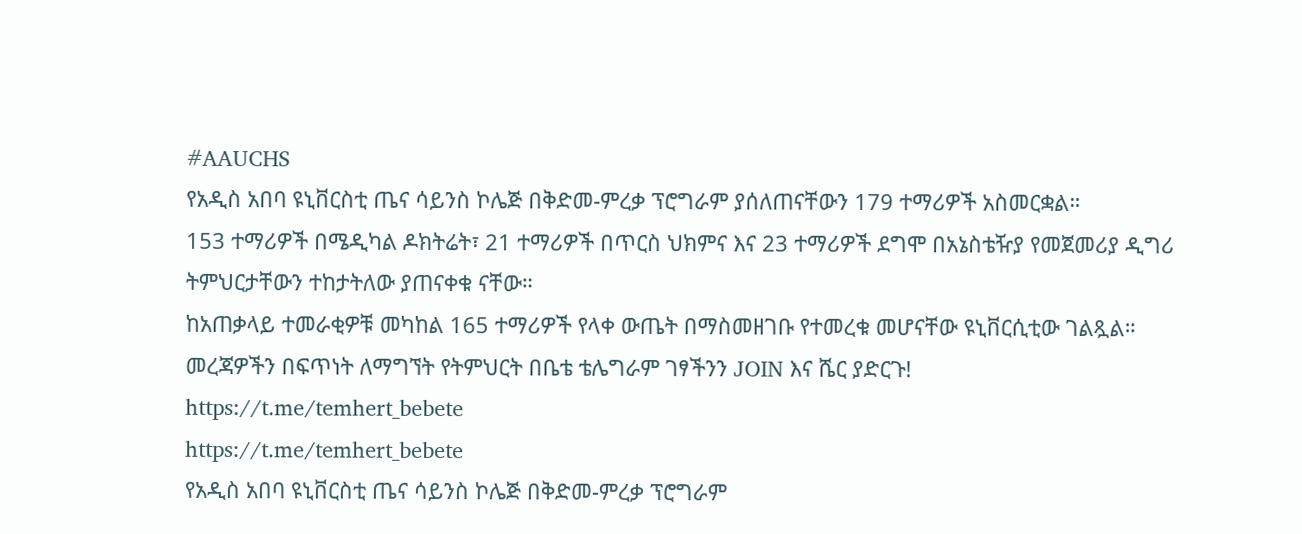#AAUCHS
የአዲስ አበባ ዩኒቨርስቲ ጤና ሳይንስ ኮሌጅ በቅድመ-ምረቃ ፕሮግራም ያሰለጠናቸውን 179 ተማሪዎች አስመርቋል።
153 ተማሪዎች በሜዲካል ዶክትሬት፣ 21 ተማሪዎች በጥርስ ህክምና እና 23 ተማሪዎች ደግሞ በአኔስቴዥያ የመጀመሪያ ዲግሪ ትምህርታቸውን ተከታትለው ያጠናቀቁ ናቸው።
ከአጠቃላይ ተመራቂዎቹ መካከል 165 ተማሪዎች የላቀ ውጤት በማስመዘገቡ የተመረቁ መሆናቸው ዩኒቨርሲቲው ገልጿል።
መረጃዎችን በፍጥነት ለማግኘት የትምህርት በቤቴ ቴሌግራም ገፃችንን JOIN እና ሼር ያድርጉ!
https://t.me/temhert_bebete
https://t.me/temhert_bebete
የአዲስ አበባ ዩኒቨርስቲ ጤና ሳይንስ ኮሌጅ በቅድመ-ምረቃ ፕሮግራም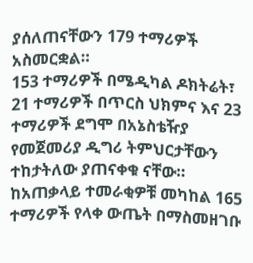ያሰለጠናቸውን 179 ተማሪዎች አስመርቋል።
153 ተማሪዎች በሜዲካል ዶክትሬት፣ 21 ተማሪዎች በጥርስ ህክምና እና 23 ተማሪዎች ደግሞ በአኔስቴዥያ የመጀመሪያ ዲግሪ ትምህርታቸውን ተከታትለው ያጠናቀቁ ናቸው።
ከአጠቃላይ ተመራቂዎቹ መካከል 165 ተማሪዎች የላቀ ውጤት በማስመዘገቡ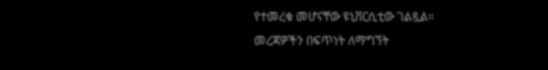የተመረቁ መሆናቸው ዩኒቨርሲቲው ገልጿል።
መረጃዎችን በፍጥነት ለማግኘት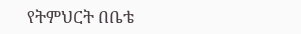የትምህርት በቤቴ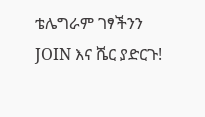ቴሌግራም ገፃችንን JOIN እና ሼር ያድርጉ!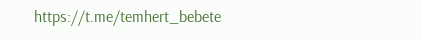https://t.me/temhert_bebete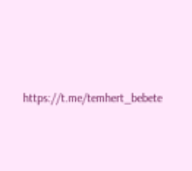https://t.me/temhert_bebete